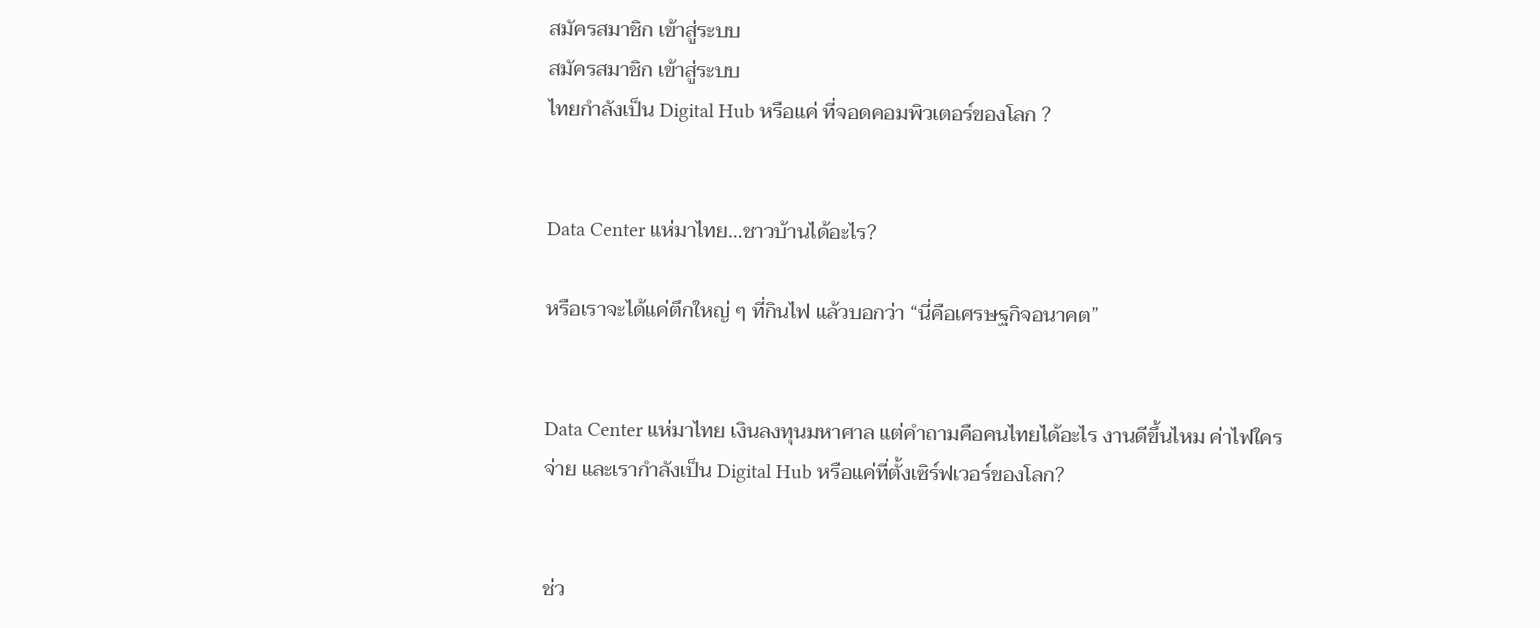สมัครสมาชิก เข้าสู่ระบบ
สมัครสมาชิก เข้าสู่ระบบ
ไทยกำลังเป็น Digital Hub หรือแค่ ที่จอดคอมพิวเตอร์ของโลก ?


Data Center แห่มาไทย…ชาวบ้านได้อะไร?

หรือเราจะได้แค่ตึกใหญ่ ๆ ที่กินไฟ แล้วบอกว่า “นี่คือเศรษฐกิจอนาคต”


Data Center แห่มาไทย เงินลงทุนมหาศาล แต่คำถามคือคนไทยได้อะไร งานดีขึ้นไหม ค่าไฟใครจ่าย และเรากำลังเป็น Digital Hub หรือแค่ที่ตั้งเซิร์ฟเวอร์ของโลก?


ช่ว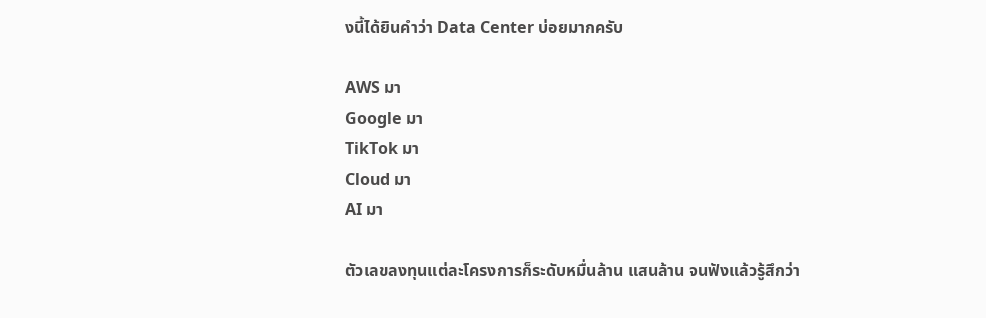งนี้ได้ยินคำว่า Data Center บ่อยมากครับ

AWS มา
Google มา
TikTok มา
Cloud มา
AI มา

ตัวเลขลงทุนแต่ละโครงการก็ระดับหมื่นล้าน แสนล้าน จนฟังแล้วรู้สึกว่า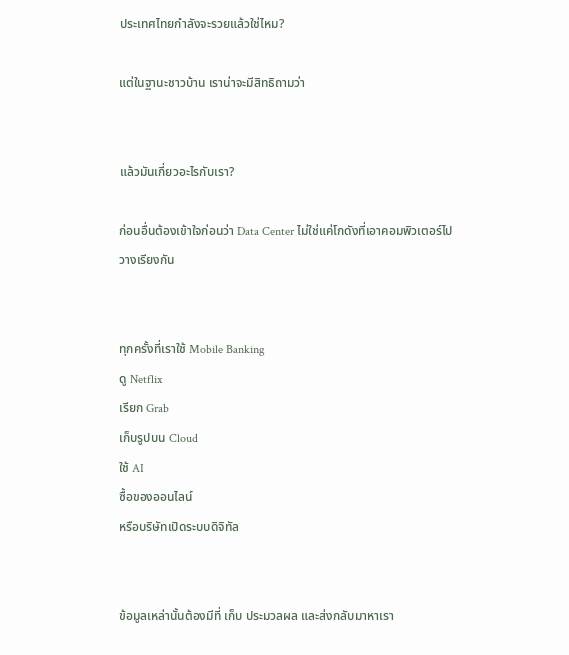ประเทศไทยกำลังจะรวยแล้วใช่ไหม?

แต่ในฐานะชาวบ้าน เราน่าจะมีสิทธิถามว่า


แล้วมันเกี่ยวอะไรกับเรา?

ก่อนอื่นต้องเข้าใจก่อนว่า Data Center ไม่ใช่แค่โกดังที่เอาคอมพิวเตอร์ไปวางเรียงกัน


ทุกครั้งที่เราใช้ Mobile Banking
ดู Netflix
เรียก Grab
เก็บรูปบน Cloud
ใช้ AI
ซื้อของออนไลน์
หรือบริษัทเปิดระบบดิจิทัล


ข้อมูลเหล่านั้นต้องมีที่ เก็บ ประมวลผล และส่งกลับมาหาเรา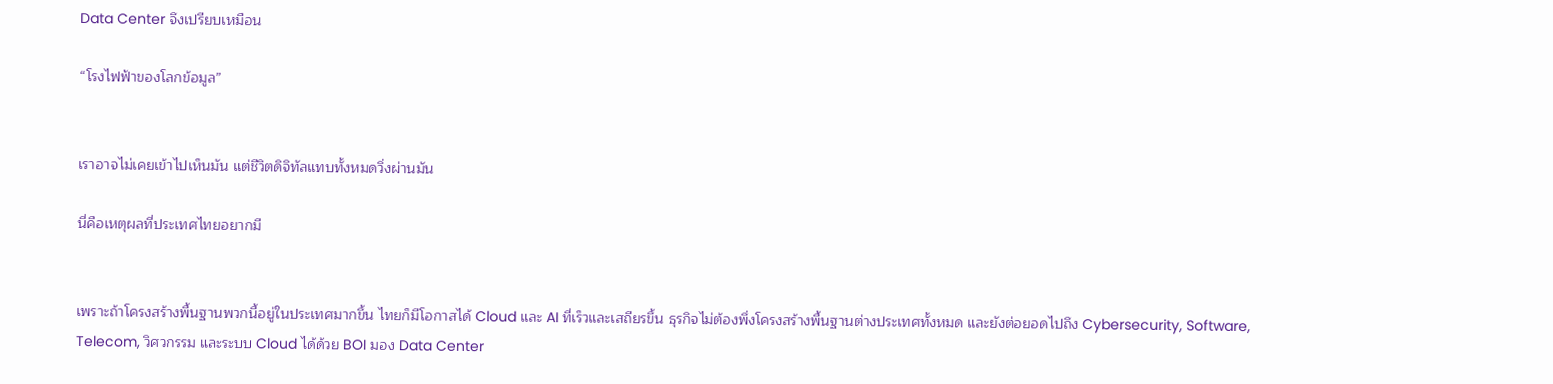Data Center จึงเปรียบเหมือน

“โรงไฟฟ้าของโลกข้อมูล”


เราอาจไม่เคยเข้าไปเห็นมัน แต่ชีวิตดิจิทัลแทบทั้งหมดวิ่งผ่านมัน

นี่คือเหตุผลที่ประเทศไทยอยากมี


เพราะถ้าโครงสร้างพื้นฐานพวกนี้อยู่ในประเทศมากขึ้น ไทยก็มีโอกาสได้ Cloud และ AI ที่เร็วและเสถียรขึ้น ธุรกิจไม่ต้องพึ่งโครงสร้างพื้นฐานต่างประเทศทั้งหมด และยังต่อยอดไปถึง Cybersecurity, Software, Telecom, วิศวกรรม และระบบ Cloud ได้ด้วย BOI มอง Data Center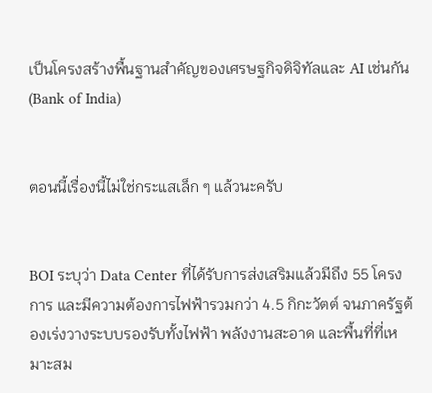เป็นโครงสร้างพื้นฐานสำคัญของเศรษฐกิจดิจิทัลและ AI เช่นกัน (Bank of India)


ตอนนี้เรื่องนี้ไม่ใช่กระแสเล็ก ๆ แล้วนะครับ


BOI ระบุว่า Data Center ที่ได้รับการส่งเสริมแล้วมีถึง 55 โครงการ และมีความต้องการไฟฟ้ารวมกว่า 4.5 กิกะวัตต์ จนภาครัฐต้องเร่งวางระบบรองรับทั้งไฟฟ้า พลังงานสะอาด และพื้นที่ที่เหมาะสม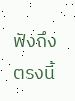ฟังถึงตรงนี้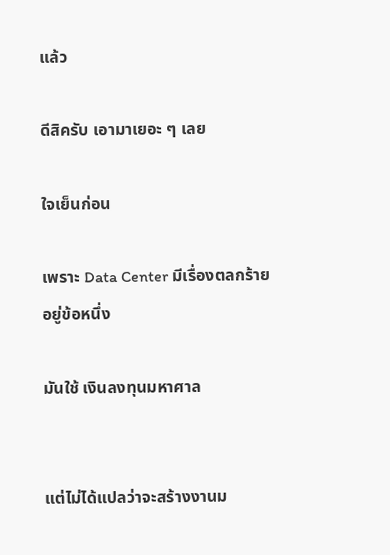แล้ว

ดีสิครับ เอามาเยอะ ๆ เลย

ใจเย็นก่อน

เพราะ Data Center มีเรื่องตลกร้ายอยู่ข้อหนึ่ง

มันใช้ เงินลงทุนมหาศาล


แต่ไม่ได้แปลว่าจะสร้างงานม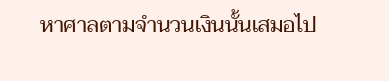หาศาลตามจำนวนเงินนั้นเสมอไป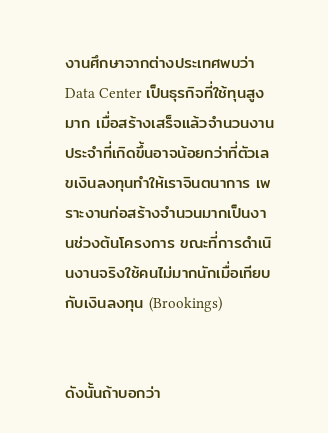งานศึกษาจากต่างประเทศพบว่า Data Center เป็นธุรกิจที่ใช้ทุนสูงมาก เมื่อสร้างเสร็จแล้วจำนวนงานประจำที่เกิดขึ้นอาจน้อยกว่าที่ตัวเลขเงินลงทุนทำให้เราจินตนาการ เพราะงานก่อสร้างจำนวนมากเป็นงานช่วงต้นโครงการ ขณะที่การดำเนินงานจริงใช้คนไม่มากนักเมื่อเทียบกับเงินลงทุน (Brookings)


ดังนั้นถ้าบอกว่า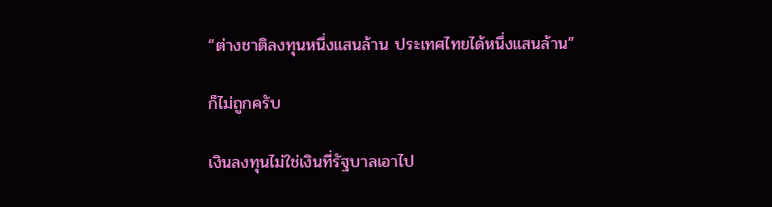“ต่างชาติลงทุนหนึ่งแสนล้าน ประเทศไทยได้หนึ่งแสนล้าน”

ก็ไม่ถูกครับ

เงินลงทุนไม่ใช่เงินที่รัฐบาลเอาไป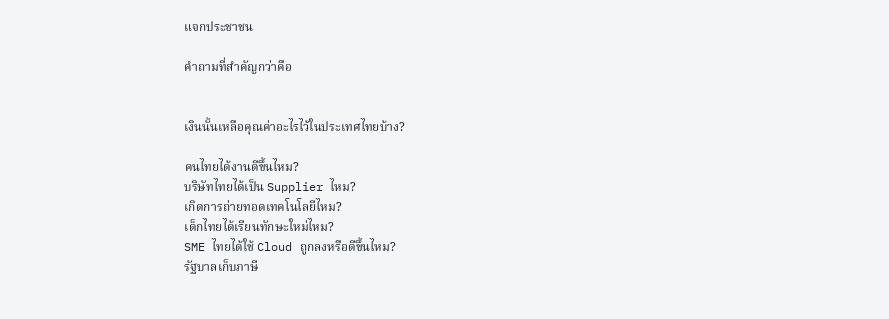แจกประชาชน

คำถามที่สำคัญกว่าคือ


เงินนั้นเหลือคุณค่าอะไรไว้ในประเทศไทยบ้าง?

คนไทยได้งานดีขึ้นไหม?
บริษัทไทยได้เป็น Supplier ไหม?
เกิดการถ่ายทอดเทคโนโลยีไหม?
เด็กไทยได้เรียนทักษะใหม่ไหม?
SME ไทยได้ใช้ Cloud ถูกลงหรือดีขึ้นไหม?
รัฐบาลเก็บภาษี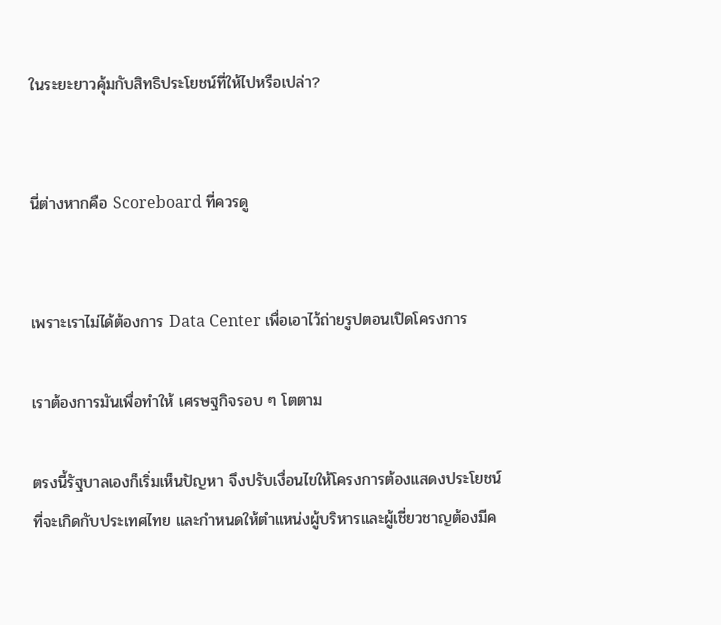ในระยะยาวคุ้มกับสิทธิประโยชน์ที่ให้ไปหรือเปล่า?


นี่ต่างหากคือ Scoreboard ที่ควรดู


เพราะเราไม่ได้ต้องการ Data Center เพื่อเอาไว้ถ่ายรูปตอนเปิดโครงการ

เราต้องการมันเพื่อทำให้ เศรษฐกิจรอบ ๆ โตตาม

ตรงนี้รัฐบาลเองก็เริ่มเห็นปัญหา จึงปรับเงื่อนไขให้โครงการต้องแสดงประโยชน์ที่จะเกิดกับประเทศไทย และกำหนดให้ตำแหน่งผู้บริหารและผู้เชี่ยวชาญต้องมีค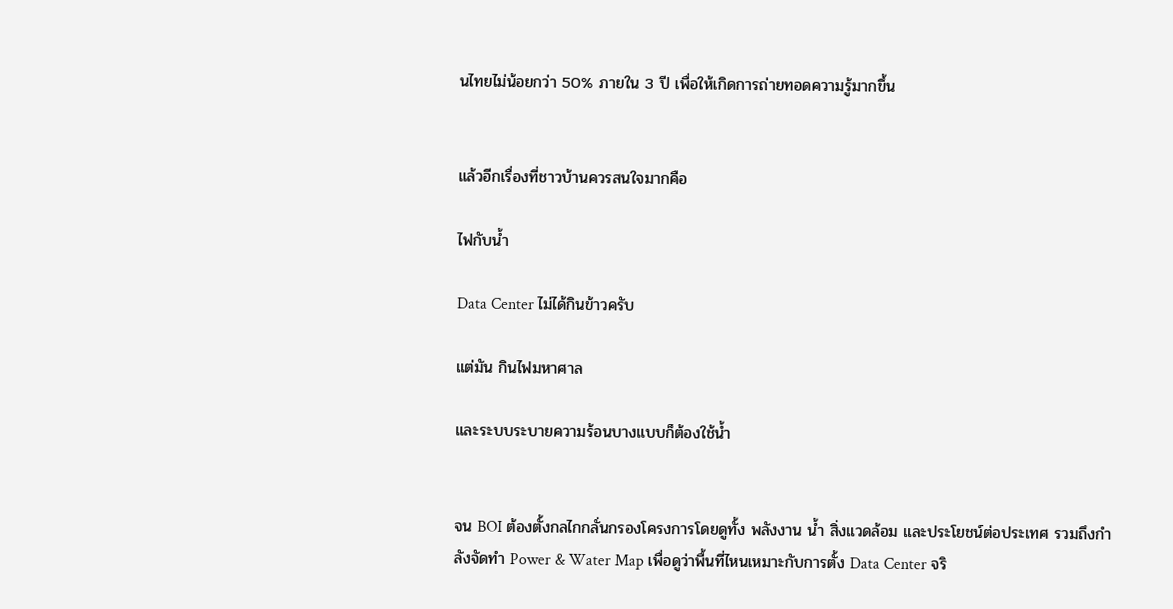นไทยไม่น้อยกว่า 50% ภายใน 3 ปี เพื่อให้เกิดการถ่ายทอดความรู้มากขึ้น


แล้วอีกเรื่องที่ชาวบ้านควรสนใจมากคือ

ไฟกับน้ำ

Data Center ไม่ได้กินข้าวครับ

แต่มัน กินไฟมหาศาล

และระบบระบายความร้อนบางแบบก็ต้องใช้น้ำ


จน BOI ต้องตั้งกลไกกลั่นกรองโครงการโดยดูทั้ง พลังงาน น้ำ สิ่งแวดล้อม และประโยชน์ต่อประเทศ รวมถึงกำลังจัดทำ Power & Water Map เพื่อดูว่าพื้นที่ไหนเหมาะกับการตั้ง Data Center จริ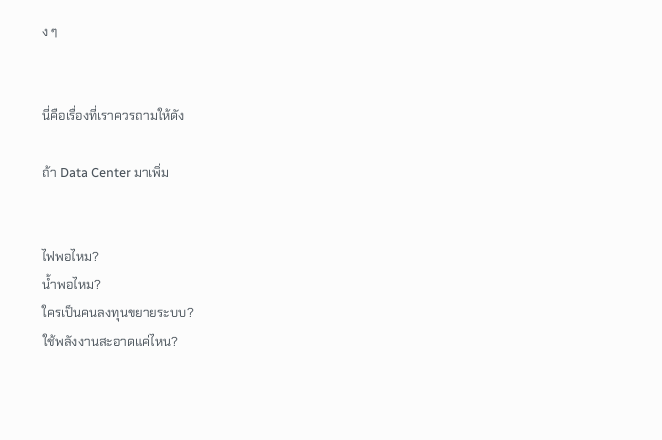ง ๆ


นี่คือเรื่องที่เราควรถามให้ดัง

ถ้า Data Center มาเพิ่ม


ไฟพอไหม?
น้ำพอไหม?
ใครเป็นคนลงทุนขยายระบบ?
ใช้พลังงานสะอาดแค่ไหน?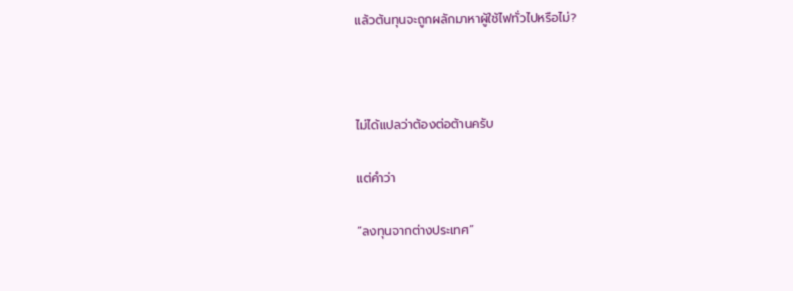แล้วต้นทุนจะถูกผลักมาหาผู้ใช้ไฟทั่วไปหรือไม่?



ไม่ได้แปลว่าต้องต่อต้านครับ

แต่คำว่า

“ลงทุนจากต่างประเทศ”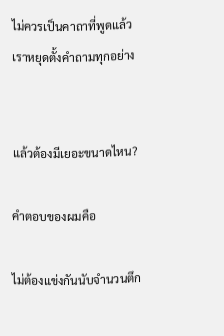ไม่ควรเป็นคาถาที่พูดแล้วเราหยุดตั้งคำถามทุกอย่าง


แล้วต้องมีเยอะขนาดไหน?

คำตอบของผมคือ

ไม่ต้องแข่งกันนับจำนวนตึก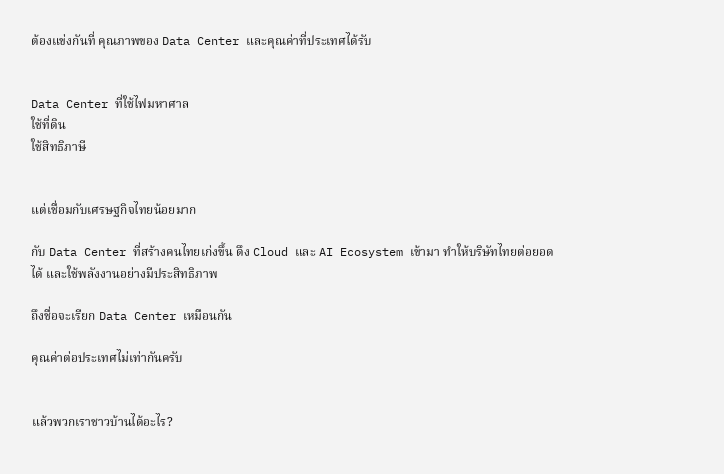ต้องแข่งกันที่ คุณภาพของ Data Center และคุณค่าที่ประเทศได้รับ


Data Center ที่ใช้ไฟมหาศาล
ใช้ที่ดิน
ใช้สิทธิภาษี


แต่เชื่อมกับเศรษฐกิจไทยน้อยมาก

กับ Data Center ที่สร้างคนไทยเก่งขึ้น ดึง Cloud และ AI Ecosystem เข้ามา ทำให้บริษัทไทยต่อยอดได้ และใช้พลังงานอย่างมีประสิทธิภาพ

ถึงชื่อจะเรียก Data Center เหมือนกัน

คุณค่าต่อประเทศไม่เท่ากันครับ


แล้วพวกเราชาวบ้านได้อะไร?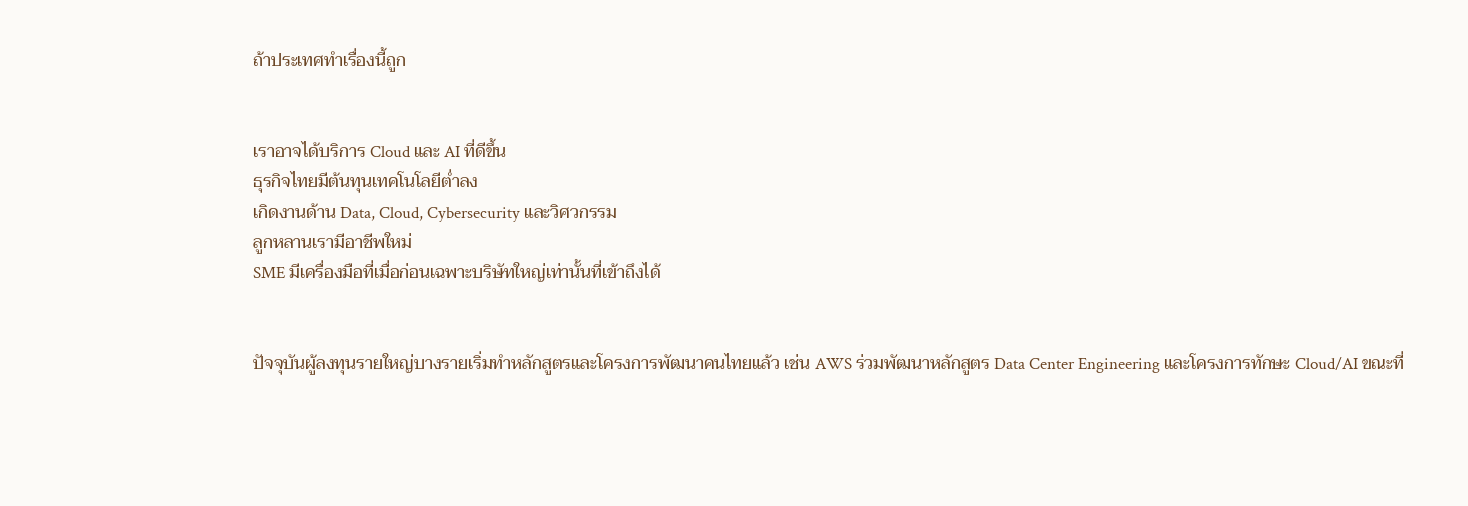ถ้าประเทศทำเรื่องนี้ถูก


เราอาจได้บริการ Cloud และ AI ที่ดีขึ้น
ธุรกิจไทยมีต้นทุนเทคโนโลยีต่ำลง
เกิดงานด้าน Data, Cloud, Cybersecurity และวิศวกรรม
ลูกหลานเรามีอาชีพใหม่
SME มีเครื่องมือที่เมื่อก่อนเฉพาะบริษัทใหญ่เท่านั้นที่เข้าถึงได้


ปัจจุบันผู้ลงทุนรายใหญ่บางรายเริ่มทำหลักสูตรและโครงการพัฒนาคนไทยแล้ว เช่น AWS ร่วมพัฒนาหลักสูตร Data Center Engineering และโครงการทักษะ Cloud/AI ขณะที่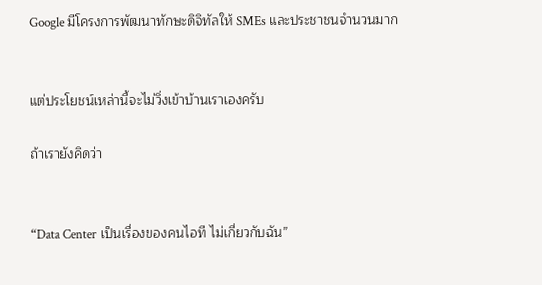Google มีโครงการพัฒนาทักษะดิจิทัลให้ SMEs และประชาชนจำนวนมาก


แต่ประโยชน์เหล่านี้จะไม่วิ่งเข้าบ้านเราเองครับ

ถ้าเรายังคิดว่า


“Data Center เป็นเรื่องของคนไอที ไม่เกี่ยวกับฉัน”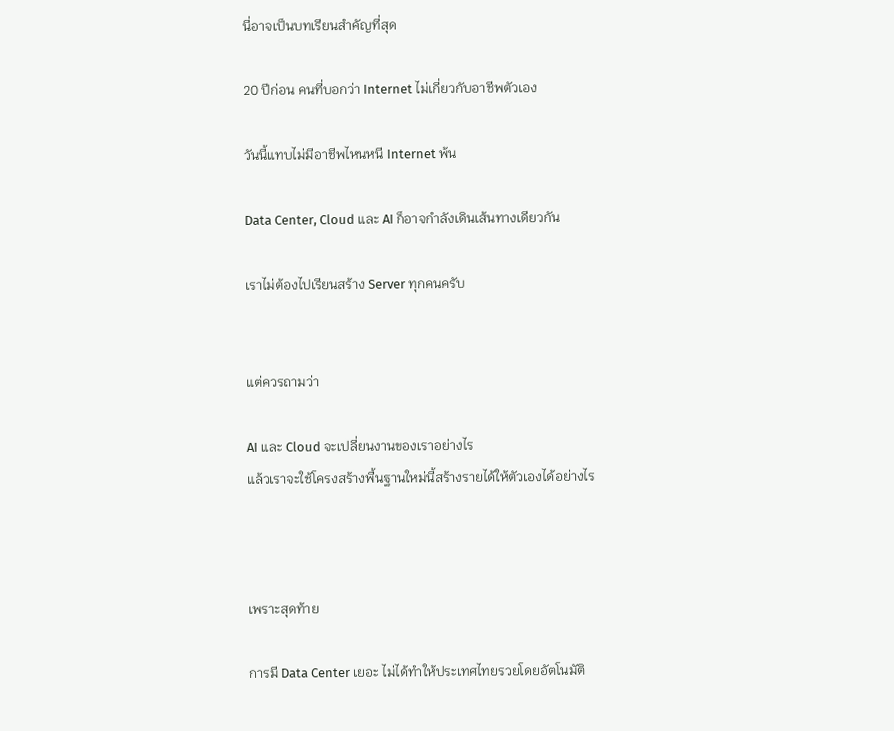นี่อาจเป็นบทเรียนสำคัญที่สุด

20 ปีก่อน คนที่บอกว่า Internet ไม่เกี่ยวกับอาชีพตัวเอง

วันนี้แทบไม่มีอาชีพไหนหนี Internet พ้น

Data Center, Cloud และ AI ก็อาจกำลังเดินเส้นทางเดียวกัน

เราไม่ต้องไปเรียนสร้าง Server ทุกคนครับ


แต่ควรถามว่า

AI และ Cloud จะเปลี่ยนงานของเราอย่างไร
แล้วเราจะใช้โครงสร้างพื้นฐานใหม่นี้สร้างรายได้ให้ตัวเองได้อย่างไร



เพราะสุดท้าย

การมี Data Center เยอะ ไม่ได้ทำให้ประเทศไทยรวยโดยอัตโนมัติ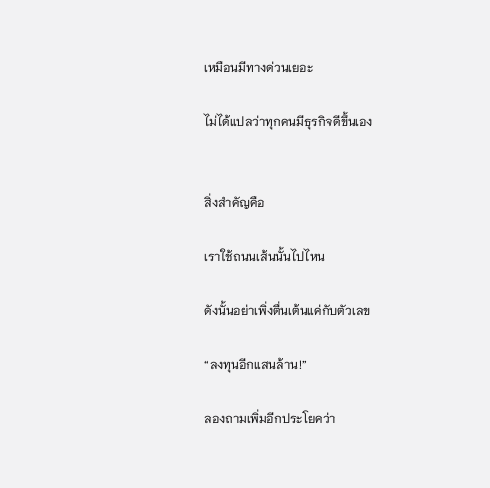เหมือนมีทางด่วนเยอะ

ไม่ได้แปลว่าทุกคนมีธุรกิจดีขึ้นเอง


สิ่งสำคัญคือ

เราใช้ถนนเส้นนั้นไปไหน

ดังนั้นอย่าเพิ่งตื่นเต้นแค่กับตัวเลข

“ลงทุนอีกแสนล้าน!”

ลองถามเพิ่มอีกประโยคว่า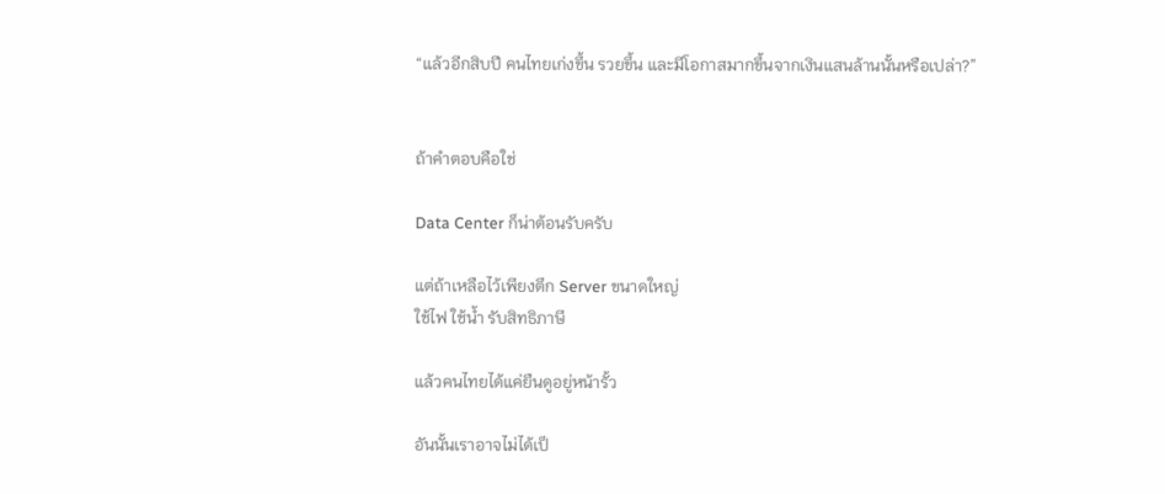“แล้วอีกสิบปี คนไทยเก่งขึ้น รวยขึ้น และมีโอกาสมากขึ้นจากเงินแสนล้านนั้นหรือเปล่า?”


ถ้าคำตอบคือใช่

Data Center ก็น่าต้อนรับครับ

แต่ถ้าเหลือไว้เพียงตึก Server ขนาดใหญ่
ใช้ไฟ ใช้น้ำ รับสิทธิภาษี

แล้วคนไทยได้แค่ยืนดูอยู่หน้ารั้ว

อันนั้นเราอาจไม่ได้เป็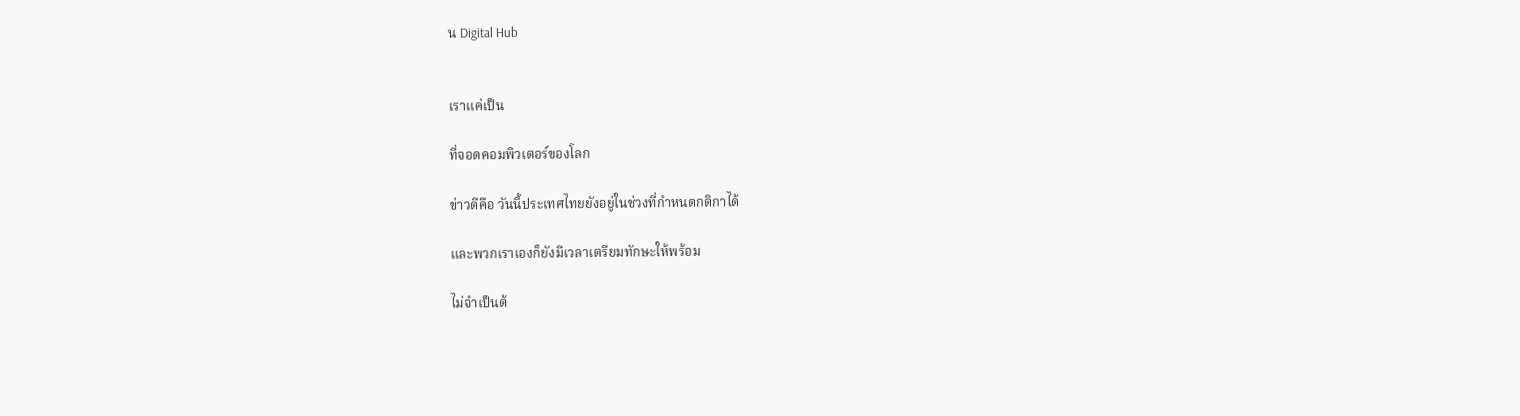น Digital Hub


เราแค่เป็น

ที่จอดคอมพิวเตอร์ของโลก

ข่าวดีคือ วันนี้ประเทศไทยยังอยู่ในช่วงที่กำหนดกติกาได้

และพวกเราเองก็ยังมีเวลาเตรียมทักษะให้พร้อม

ไม่จำเป็นต้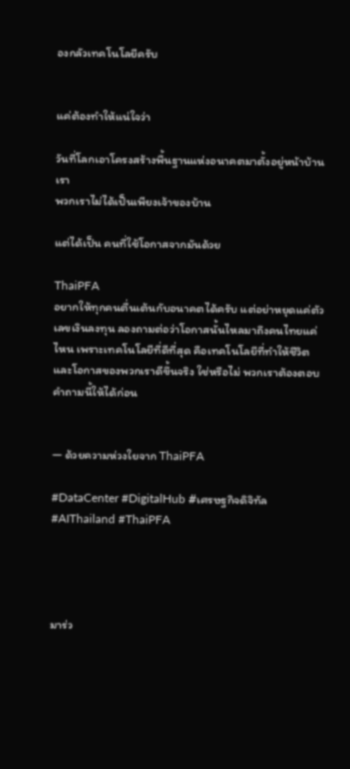องกลัวเทคโนโลยีครับ


แค่ต้องทำให้แน่ใจว่า

วันที่โลกเอาโครงสร้างพื้นฐานแห่งอนาคตมาตั้งอยู่หน้าบ้านเรา
พวกเราไม่ได้เป็นเพียงเจ้าของบ้าน

แต่ได้เป็น คนที่ใช้โอกาสจากมันด้วย

ThaiPFA
อยากให้ทุกคนตื่นเต้นกับอนาคตได้ครับ แต่อย่าหยุดแค่ตัวเลขเงินลงทุน ลองถามต่อว่าโอกาสนั้นไหลมาถึงคนไทยแค่ไหน เพราะเทคโนโลยีที่ดีที่สุด คือเทคโนโลยีที่ทำให้ชีวิตและโอกาสของพวกเราดีขึ้นจริง ใช่หรือไม่ พวกเราต้องตอบคำถามนี้ให้ได้ก่อน


— ด้วยความห่วงใยจาก ThaiPFA

#DataCenter #DigitalHub #เศรษฐกิจดิจิทัล #AIThailand #ThaiPFA




มาร่ว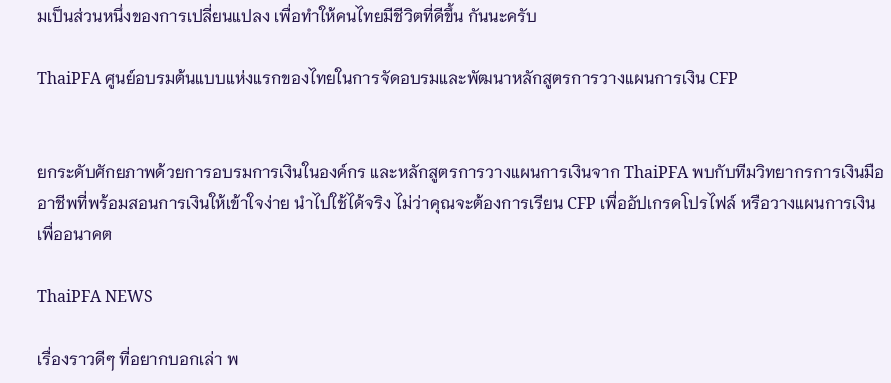มเป็นส่วนหนึ่งของการเปลี่ยนแปลง เพื่อทำให้คนไทยมีชีวิตที่ดีขึ้น กันนะครับ

ThaiPFA ศูนย์อบรมต้นแบบแห่งแรกของไทยในการจัดอบรมและพัฒนาหลักสูตรการวางแผนการเงิน CFP


ยกระดับศักยภาพด้วยการอบรมการเงินในองค์กร และหลักสูตรการวางแผนการเงินจาก ThaiPFA พบกับทีมวิทยากรการเงินมืออาชีพที่พร้อมสอนการเงินให้เข้าใจง่าย นำไปใช้ได้จริง ไม่ว่าคุณจะต้องการเรียน CFP เพื่ออัปเกรดโปรไฟล์ หรือวางแผนการเงินเพื่ออนาคต

ThaiPFA NEWS

เรื่องราวดีๆ ที่อยากบอกเล่า พ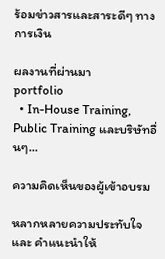ร้อมข่าวสารและสาระดีๆ ทางการเงิน

ผลงานที่ผ่านมา
portfolio
  • In-House Training, Public Training และบริษัทอื่นๆ...

ความคิดเห็นของผู้เข้าอบรม

หลากหลายความประทับใจ และ คำแนะนำให้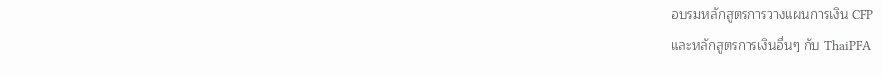อบรมหลักสูตรการวางแผนการเงิน CFP
และหลักสูตรการเงินอื่นๆ กับ ThaiPFA